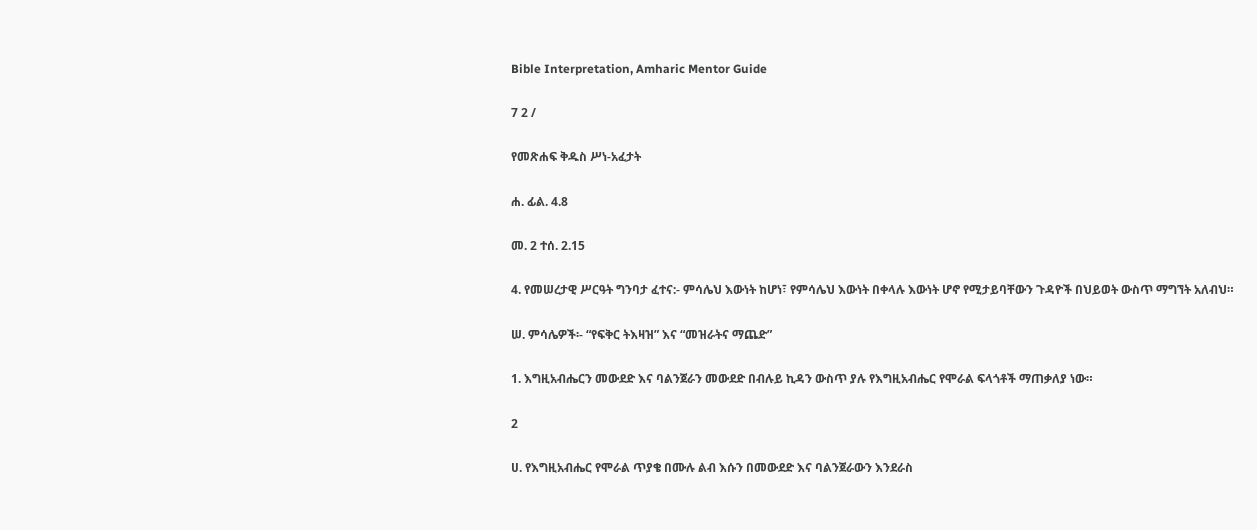Bible Interpretation, Amharic Mentor Guide

7 2 /

የመጽሐፍ ቅዱስ ሥነ-አፈታት

ሐ. ፊል. 4.8

መ. 2 ተሰ. 2.15

4. የመሠረታዊ ሥርዓት ግንባታ ፈተና:- ምሳሌህ እውነት ከሆነ፣ የምሳሌህ እውነት በቀላሉ እውነት ሆኖ የሚታይባቸውን ጉዳዮች በህይወት ውስጥ ማግኘት አለብህ።

ሠ. ምሳሌዎች፡- “የፍቅር ትእዛዝ” እና “መዝራትና ማጨድ”

1. እግዚአብሔርን መውደድ እና ባልንጀራን መውደድ በብሉይ ኪዳን ውስጥ ያሉ የእግዚአብሔር የሞራል ፍላጎቶች ማጠቃለያ ነው።

2

ሀ. የእግዚአብሔር የሞራል ጥያቄ በሙሉ ልብ እሱን በመውደድ እና ባልንጀራውን እንደራስ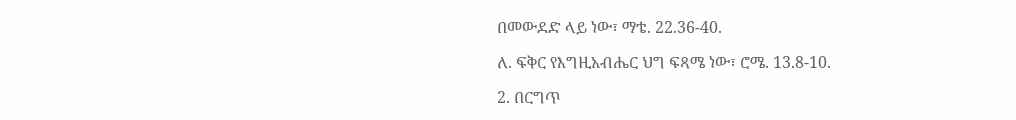በመውደድ ላይ ነው፣ ማቴ. 22.36-40.

ለ. ፍቅር የእግዚአብሔር ህግ ፍጻሜ ነው፣ ሮሜ. 13.8-10.

2. በርግጥ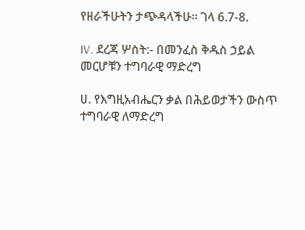የዘራችሁትን ታጭዳላችሁ። ገላ 6.7-8.

IV. ደረጃ ሦስት:- በመንፈስ ቅዱስ ኃይል መርሆቹን ተግባራዊ ማድረግ

ሀ. የእግዚአብሔርን ቃል በሕይወታችን ውስጥ ተግባራዊ ለማድረግ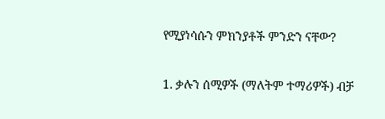የሚያነሳሱን ምክንያቶች ምንድን ናቸው?

1. ቃሉን ሰሚዎች (ማለትም ተማሪዎች) ብቻ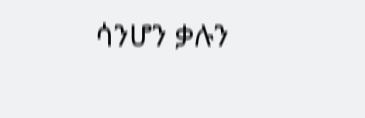ሳንሆን ቃሉን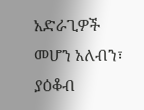አድራጊዎች መሆን አለብን፣ ያዕቆብ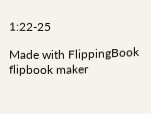1:22-25

Made with FlippingBook flipbook maker